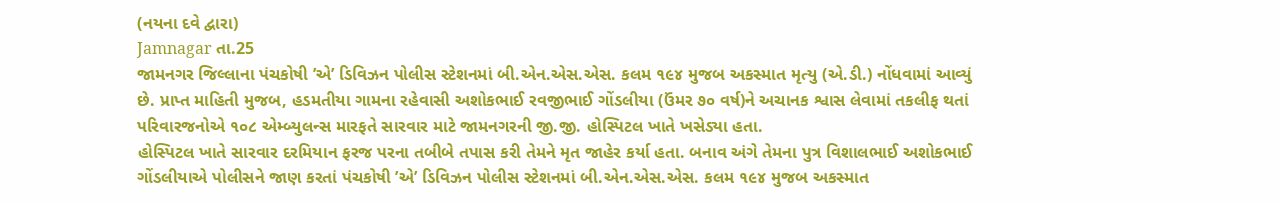(નયના દવે દ્વારા)
Jamnagar તા.25
જામનગર જિલ્લાના પંચકોષી ’એ’ ડિવિઝન પોલીસ સ્ટેશનમાં બી.એન.એસ.એસ. કલમ ૧૯૪ મુજબ અકસ્માત મૃત્યુ (એ.ડી.) નોંધવામાં આવ્યું છે. પ્રાપ્ત માહિતી મુજબ, હડમતીયા ગામના રહેવાસી અશોકભાઈ રવજીભાઈ ગોંડલીયા (ઉંમર ૭૦ વર્ષ)ને અચાનક શ્વાસ લેવામાં તકલીફ થતાં પરિવારજનોએ ૧૦૮ એમ્બ્યુલન્સ મારફતે સારવાર માટે જામનગરની જી.જી. હોસ્પિટલ ખાતે ખસેડ્યા હતા.
હોસ્પિટલ ખાતે સારવાર દરમિયાન ફરજ પરના તબીબે તપાસ કરી તેમને મૃત જાહેર કર્યા હતા. બનાવ અંગે તેમના પુત્ર વિશાલભાઈ અશોકભાઈ ગોંડલીયાએ પોલીસને જાણ કરતાં પંચકોષી ’એ’ ડિવિઝન પોલીસ સ્ટેશનમાં બી.એન.એસ.એસ. કલમ ૧૯૪ મુજબ અકસ્માત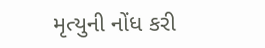મૃત્યુની નોંધ કરી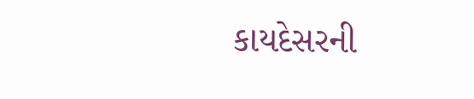કાયદેસરની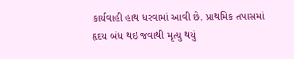કાર્યવાહી હાથ ધરવામાં આવી છે. પ્રાથમિક તપાસમાં હૃદય બંધ થઇ જવાથી મૃત્યુ થયું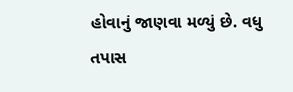હોવાનું જાણવા મળ્યું છે. વધુ તપાસ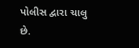પોલીસ દ્વારા ચાલુ છે.